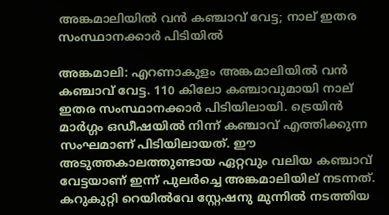അങ്കമാലിയില്‍ വന്‍ കഞ്ചാവ് വേട്ട; നാല് ഇതര സംസ്ഥാനക്കാര്‍ പിടിയില്‍

അങ്കമാലി: എറണാകുളം അങ്കമാലിയില്‍ വന്‍ കഞ്ചാവ് വേട്ട. 110 കിലോ കഞ്ചാവുമായി നാല് ഇതര സംസ്ഥാനക്കാര്‍ പിടിയിലായി. ട്രെയിന്‍ മാര്‍ഗ്ഗം ഒഡീഷയില്‍ നിന്ന് കഞ്ചാവ് എത്തിക്കുന്ന സംഘമാണ് പിടിയിലായത്. ഈ അടുത്തകാലത്തുണ്ടായ ഏറ്റവും വലിയ കഞ്ചാവ് വേട്ടയാണ് ഇന്ന് പുലര്‍ച്ചെ അങ്കമാലിയില് നടന്നത്. കറുകുറ്റി റെയില്‍വേ സ്റ്റേഷനു മുന്നില്‍ നടത്തിയ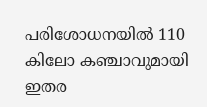പരിശോധനയില്‍ 110 കിലോ കഞ്ചാവുമായി ഇതര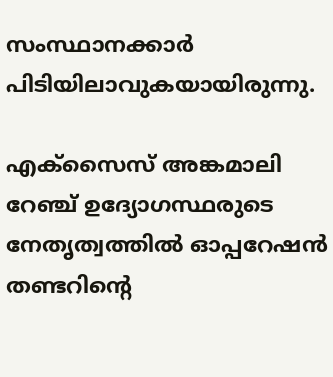സംസ്ഥാനക്കാര്‍ പിടിയിലാവുകയായിരുന്നു.

എക്‌സൈസ് അങ്കമാലി റേഞ്ച് ഉദ്യോഗസ്ഥരുടെ നേതൃത്വത്തില്‍ ഓപ്പറേഷന്‍ തണ്ടറിന്റെ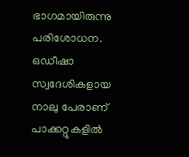ഭാഗമായിരുന്നു പരിശോധന. ഒഡീഷാ സ്വദേശികളായ നാലു പേരാണ് പാക്കറ്റുകളില്‍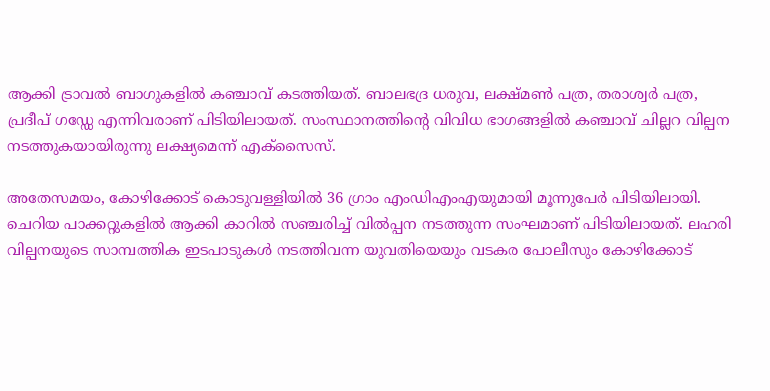ആക്കി ട്രാവല്‍ ബാഗുകളില്‍ കഞ്ചാവ് കടത്തിയത്. ബാലഭദ്ര ധരുവ, ലക്ഷ്മണ്‍ പത്ര, തരാശ്വര്‍ പത്ര, പ്രദീപ് ഗഡ്ഡേ എന്നിവരാണ് പിടിയിലായത്. സംസ്ഥാനത്തിന്റെ വിവിധ ഭാഗങ്ങളില്‍ കഞ്ചാവ് ചില്ലറ വില്പന നടത്തുകയായിരുന്നു ലക്ഷ്യമെന്ന് എക്‌സൈസ്.

അതേസമയം, കോഴിക്കോട് കൊടുവള്ളിയില്‍ 36 ഗ്രാം എംഡിഎംഎയുമായി മൂന്നുപേര്‍ പിടിയിലായി. ചെറിയ പാക്കറ്റുകളില്‍ ആക്കി കാറില്‍ സഞ്ചരിച്ച് വില്‍പ്പന നടത്തുന്ന സംഘമാണ് പിടിയിലായത്. ലഹരി വില്പനയുടെ സാമ്പത്തിക ഇടപാടുകള്‍ നടത്തിവന്ന യുവതിയെയും വടകര പോലീസും കോഴിക്കോട്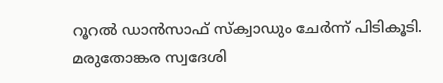റൂറല്‍ ഡാന്‍സാഫ് സ്‌ക്വാഡും ചേര്‍ന്ന് പിടികൂടി. മരുതോങ്കര സ്വദേശി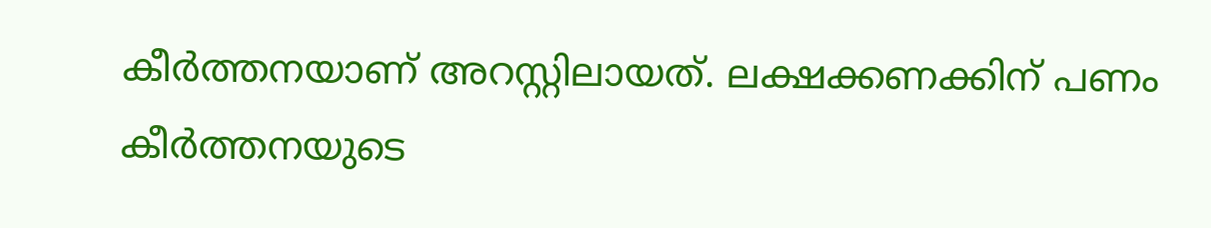കീര്‍ത്തനയാണ് അറസ്റ്റിലായത്. ലക്ഷക്കണക്കിന് പണം കീര്‍ത്തനയുടെ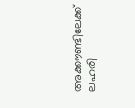അക്കൗണ്ടിലേക്ക് ലഹരി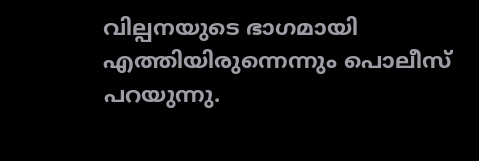വില്പനയുടെ ഭാഗമായി എത്തിയിരുന്നെന്നും പൊലീസ് പറയുന്നു.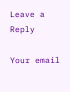Leave a Reply

Your email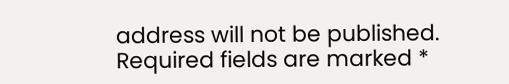address will not be published. Required fields are marked *